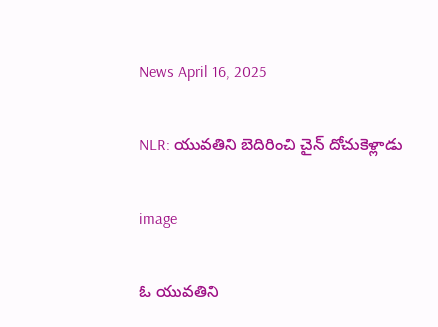News April 16, 2025

NLR: యువతిని బెదిరించి చైన్ దోచుకెళ్లాడు

image

ఓ యువతిని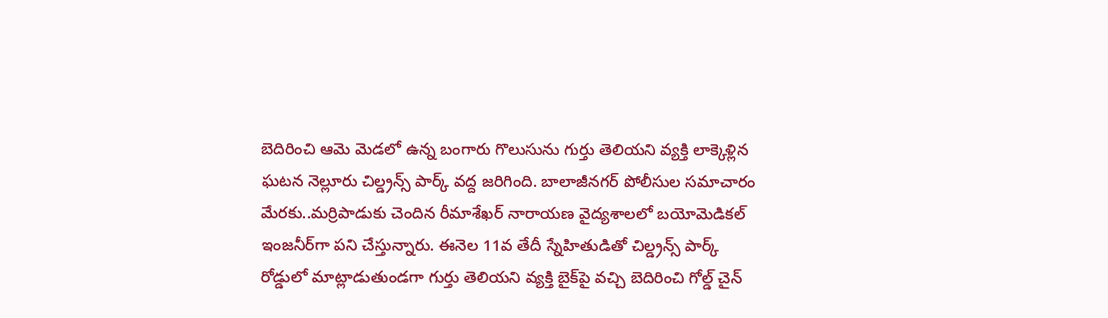బెదిరించి ఆమె మెడలో ఉన్న బంగారు గొలుసును గుర్తు తెలియని వ్యక్తి లాక్కెళ్లిన ఘటన నెల్లూరు చిల్డ్రన్స్ పార్క్ వద్ద జరిగింది. బాలాజీనగర్ పోలీసుల సమాచారం మేరకు..మర్రిపాడుకు చెందిన రీమాశేఖర్ నారాయణ వైద్యశాలలో బయోమెడికల్ ఇంజనీర్‌గా పని చేస్తున్నారు. ఈనెల 11వ తేదీ స్నేహితుడితో చిల్డ్రన్స్ పార్క్ రోడ్డులో మాట్లాడుతుండగా గుర్తు తెలియని వ్యక్తి బైక్‌పై వచ్చి బెదిరించి గోల్డ్ చైన్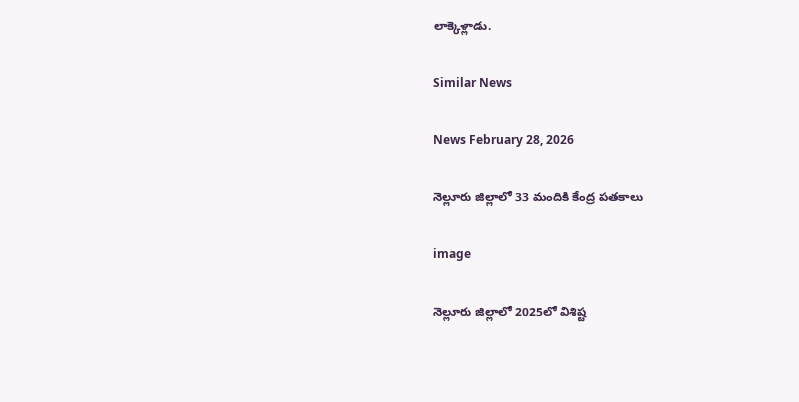లాక్కెళ్లాడు.

Similar News

News February 28, 2026

నెల్లూరు జిల్లాలో 33 మందికి కేంద్ర పతకాలు

image

నెల్లూరు జిల్లాలో 2025లో విశిష్ట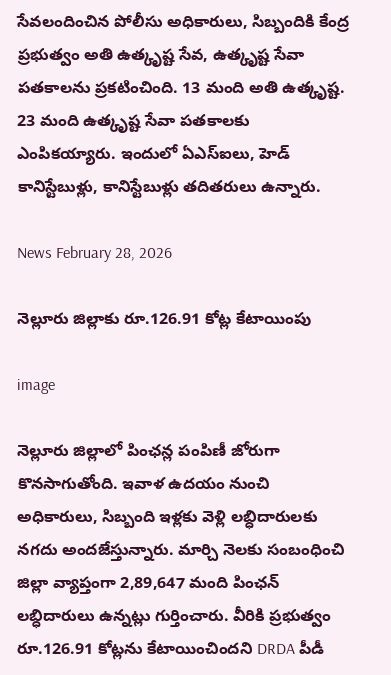సేవలందించిన పోలీసు అధికారులు, సిబ్బందికి కేంద్ర ప్రభుత్వం అతి ఉత్కృష్ట సేవ, ఉత్కృష్ట సేవా పతకాలను ప్రకటించింది. 13 మంది అతి ఉత్కృష్ట. 23 మంది ఉత్కృష్ట సేవా పతకాలకు ఎంపికయ్యారు. ఇందులో ఏఎస్ఐలు, హెడ్ కానిస్టేబుళ్లు, కానిస్టేబుళ్లు తదితరులు ఉన్నారు.

News February 28, 2026

నెల్లూరు జిల్లాకు రూ.126.91 కోట్ల కేటాయింపు

image

నెల్లూరు జిల్లాలో పింఛన్ల పంపిణీ జోరుగా కొనసాగుతోంది. ఇవాళ ఉదయం నుంచి అధికారులు, సిబ్బంది ఇళ్లకు వెళ్లి లబ్ధిదారులకు నగదు అందజేస్తున్నారు. మార్చి నెలకు సంబంధించి జిల్లా వ్యాప్తంగా 2,89,647 మంది పింఛన్ లబ్ధిదారులు ఉన్నట్లు గుర్తించారు. వీరికి ప్రభుత్వం రూ.126.91 కోట్లను కేటాయించిందని DRDA పీడీ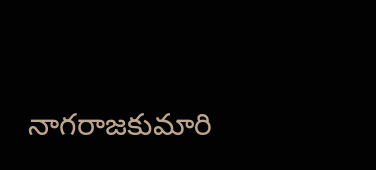నాగరాజకుమారి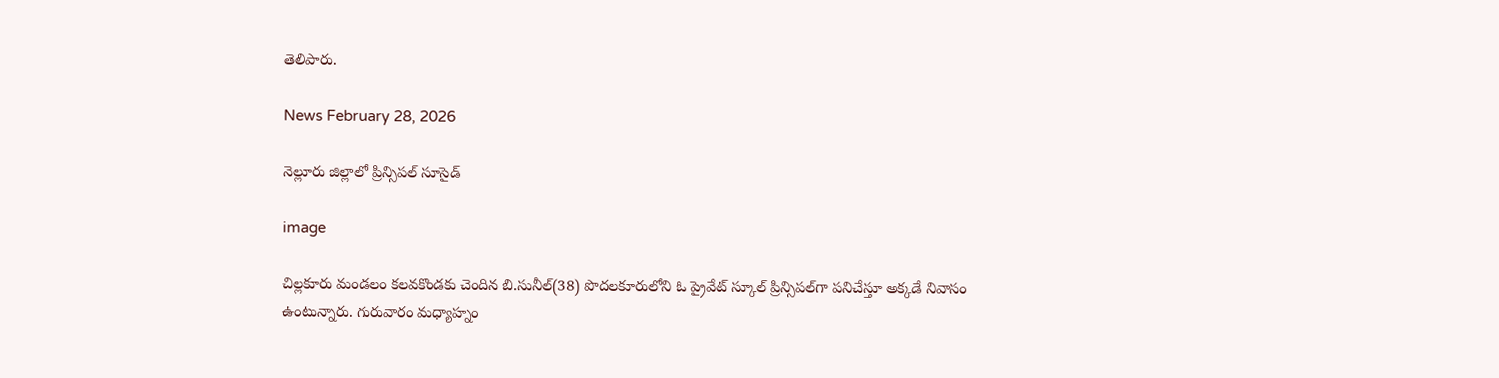తెలిపారు.

News February 28, 2026

నెల్లూరు జిల్లాలో ప్రిన్సిపల్ సూసైడ్

image

చిల్లకూరు మండలం కలవకొండకు చెందిన బి.సునీల్(38) పొదలకూరులోని ఓ ప్రైవేట్ స్కూల్ ప్రిన్సిపల్‌గా పనిచేస్తూ అక్కడే నివాసం ఉంటున్నారు. గురువారం మధ్యాహ్నం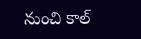నుంచి కాల్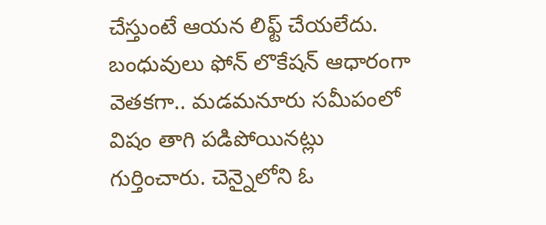చేస్తుంటే ఆయన లిఫ్ట్ చేయలేదు. బంధువులు ఫోన్ లొకేషన్ ఆధారంగా వెతకగా.. మడమనూరు సమీపంలో విషం తాగి పడిపోయినట్లు గుర్తించారు. చెన్నైలోని ఓ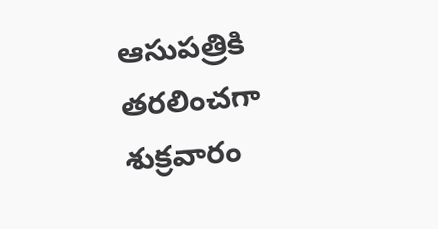ఆసుపత్రికి తరలించగా శుక్రవారం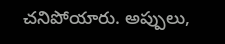చనిపోయారు. అప్పులు,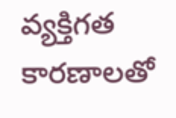వ్యక్తిగత కారణాలతో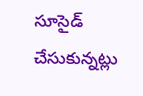సూసైడ్ చేసుకున్నట్లు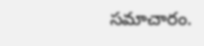సమాచారం.